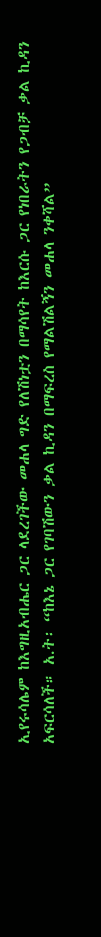ኢየሩሳሌም ከእግዚአብሔር ጋር ላደረገችው መሐላ ግድ የለሽነቷን በማሳየት ከእርሱ ጋር የነበራትን የጋብቻ ቃል ኪዳን አፍርሳለች። አ.ት፡ “ከእኔ ጋር የገባሽውን ቃል ኪዳን በማፍረስ የማልሽልኝን መሐላ ንቀሻል”